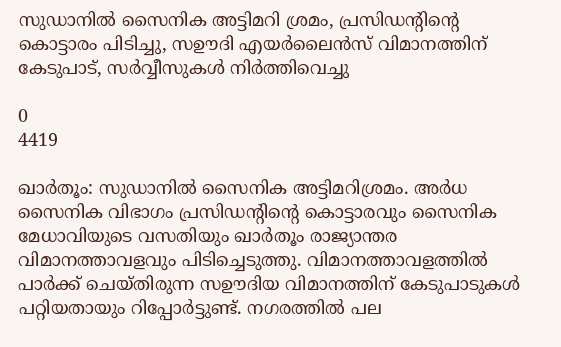സുഡാനില്‍ സൈനിക അട്ടിമറി ശ്രമം, പ്രസിഡന്റിന്റെ കൊട്ടാരം പിടിച്ചു, സഊദി എയർലൈൻസ് വിമാനത്തിന് കേടുപാട്, സർവ്വീസുകൾ നിർത്തിവെച്ചു

0
4419

ഖാര്‍തൂം: സുഡാനില്‍ സൈനിക അട്ടിമറിശ്രമം. അര്‍ധ സൈനിക വിഭാഗം പ്രസിഡന്റിന്റെ കൊട്ടാരവും സൈനിക മേധാവിയുടെ വസതിയും ഖാര്‍തൂം രാജ്യാന്തര വിമാനത്താവളവും പിടിച്ചെടുത്തു. വിമാനത്താവളത്തില്‍ പാര്‍ക്ക് ചെയ്തിരുന്ന സഊദിയ വിമാനത്തിന് കേടുപാടുകള്‍ പറ്റിയതായും റിപ്പോര്‍ട്ടുണ്ട്. നഗരത്തില്‍ പല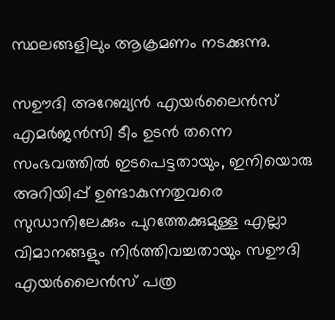സ്ഥലങ്ങളിലും ആക്രമണം നടക്കുന്നു.

സഊദി അറേബ്യൻ എയർലൈൻസ് എമർജൻസി ടീം ഉടൻ തന്നെ സംഭവത്തിൽ ഇടപെട്ടതായും, ഇനിയൊരു അറിയിപ്പ് ഉണ്ടാകുന്നതുവരെ സുഡാനിലേക്കും പുറത്തേക്കുമുള്ള എല്ലാ വിമാനങ്ങളും നിർത്തിവച്ചതായും സഊദി എയർലൈൻസ് പത്ര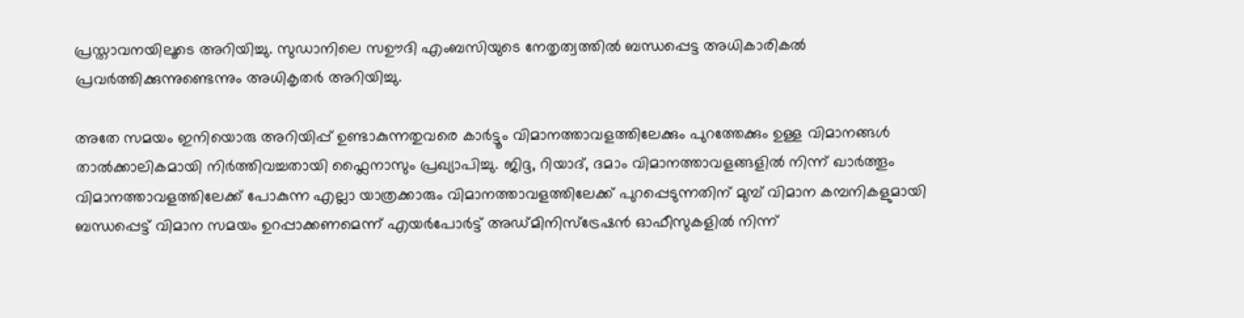പ്രസ്താവനയിലൂടെ അറിയിച്ചു. സുഡാനിലെ സഊദി എംബസിയുടെ നേതൃത്വത്തിൽ ബന്ധപ്പെട്ട അധികാരികൽ പ്രവർത്തിക്കുന്നുണ്ടെന്നും അധികൃതർ അറിയിച്ചു.

അതേ സമയം ഇനിയൊരു അറിയിപ്പ് ഉണ്ടാകുന്നതുവരെ കാർട്ടൂം വിമാനത്താവളത്തിലേക്കും പുറത്തേക്കും ഉള്ള വിമാനങ്ങൾ താൽക്കാലികമായി നിർത്തിവച്ചതായി ഫ്ലൈനാസും പ്രഖ്യാപിച്ചു. ജിദ്ദ, റിയാദ്, ദമാം വിമാനത്താവളങ്ങളിൽ നിന്ന് ഖാർത്തൂം വിമാനത്താവളത്തിലേക്ക് പോകുന്ന എല്ലാ യാത്രക്കാരും വിമാനത്താവളത്തിലേക്ക് പുറപ്പെടുന്നതിന് മുമ്പ് വിമാന കമ്പനികളുമായി ബന്ധപ്പെട്ട് വിമാന സമയം ഉറപ്പാക്കണമെന്ന് എയർപോർട്ട് അഡ്മിനിസ്ട്രേഷൻ ഓഫീസുകളിൽ നിന്ന്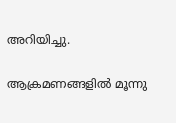അറിയിച്ചു.

ആക്രമണങ്ങളില്‍ മൂന്നു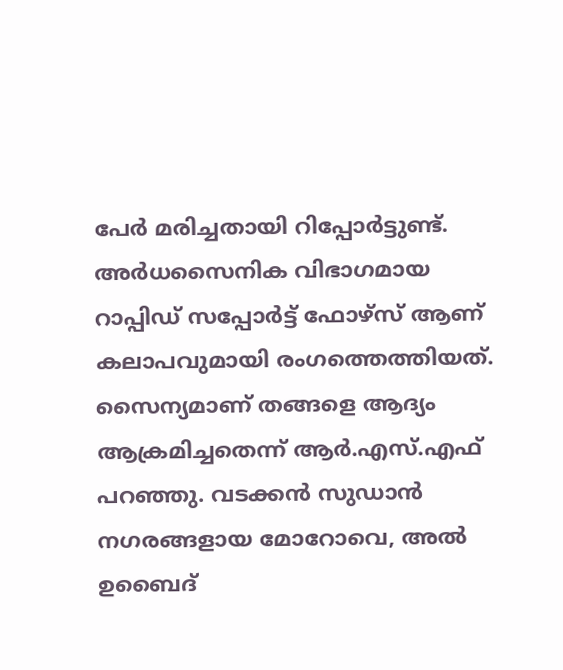പേര്‍ മരിച്ചതായി റിപ്പോര്‍ട്ടുണ്ട്. അര്‍ധസൈനിക വിഭാഗമായ റാപ്പിഡ് സപ്പോര്‍ട്ട് ഫോഴ്‌സ് ആണ് കലാപവുമായി രംഗത്തെത്തിയത്. സൈന്യമാണ് തങ്ങളെ ആദ്യം ആക്രമിച്ചതെന്ന് ആര്‍.എസ്.എഫ് പറഞ്ഞു. വടക്കന്‍ സുഡാന്‍ നഗരങ്ങളായ മോറോവെ, അല്‍ ഉബൈദ്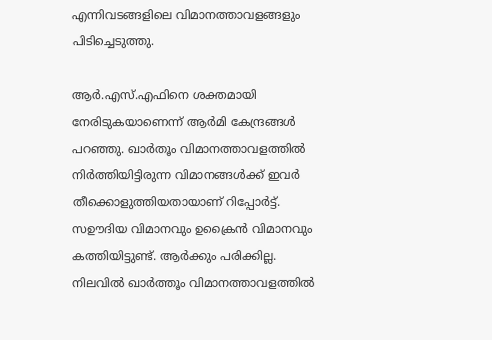എന്നിവടങ്ങളിലെ വിമാനത്താവളങ്ങളും പിടിച്ചെടുത്തു.

ആര്‍.എസ്.എഫിനെ ശക്തമായി നേരിടുകയാണെന്ന് ആര്‍മി കേന്ദ്രങ്ങള്‍ പറഞ്ഞു. ഖാര്‍തൂം വിമാനത്താവളത്തില്‍ നിര്‍ത്തിയിട്ടിരുന്ന വിമാനങ്ങള്‍ക്ക് ഇവര്‍ തീക്കൊളുത്തിയതായാണ് റിപ്പോര്‍ട്ട്. സഊദിയ വിമാനവും ഉക്രൈന്‍ വിമാനവും കത്തിയിട്ടുണ്ട്. ആര്‍ക്കും പരിക്കില്ല. നിലവിൽ ഖാർത്തൂം വിമാനത്താവളത്തിൽ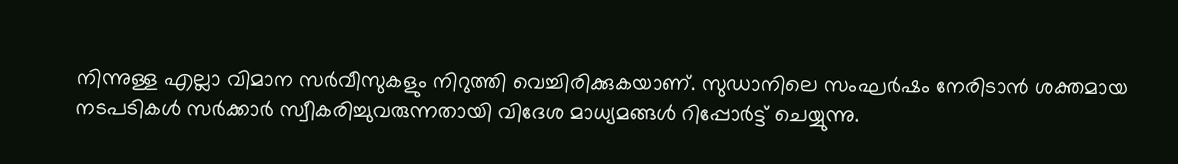നിന്നുള്ള എല്ലാ വിമാന സർവീസുകളും നിറുത്തി വെച്ചിരിക്കുകയാണ്. സുഡാനിലെ സംഘർഷം നേരിടാൻ ശക്തമായ നടപടികൾ സർക്കാർ സ്വീകരിച്ചുവരുന്നതായി വിദേശ മാധ്യമങ്ങൾ റിപ്പോർട്ട് ചെയ്യുന്നു.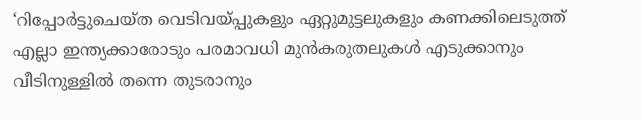‘റിപ്പോര്‍ട്ടുചെയ്ത വെടിവയ്പ്പുകളും ഏറ്റുമുട്ടലുകളും കണക്കിലെടുത്ത് എല്ലാ ഇന്ത്യക്കാരോടും പരമാവധി മുന്‍കരുതലുകള്‍ എടുക്കാനും വീടിനുള്ളില്‍ തന്നെ തുടരാനും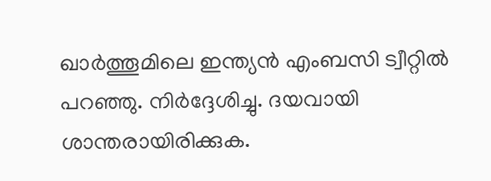ഖാര്‍ത്തൂമിലെ ഇന്ത്യന്‍ എംബസി ട്വീറ്റില്‍ പറഞ്ഞു. നിര്‍ദ്ദേശിച്ചു. ദയവായി ശാന്തരായിരിക്കുക.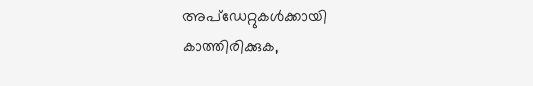അപ്ഡേറ്റുകള്‍ക്കായി കാത്തിരിക്കുക,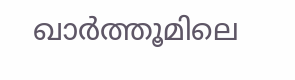ഖാര്‍ത്തൂമിലെ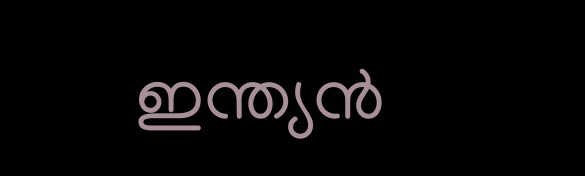ഇന്ത്യന്‍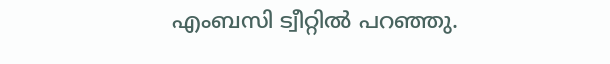എംബസി ട്വീറ്റില്‍ പറഞ്ഞു.